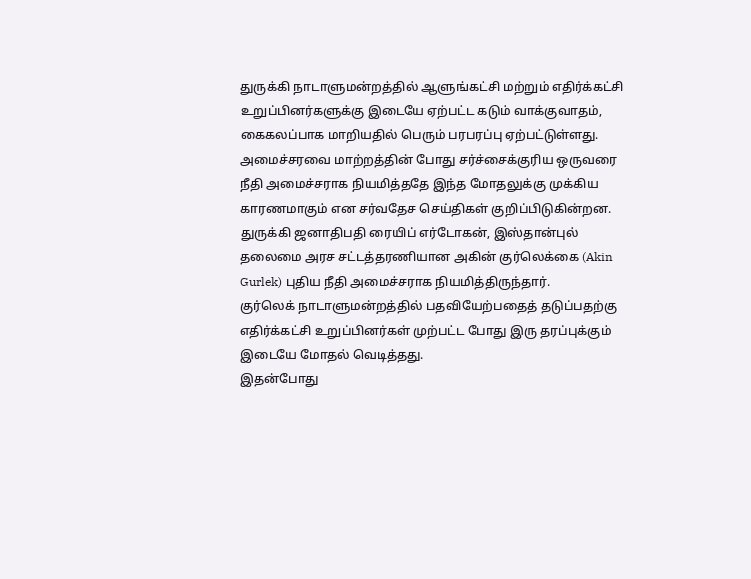துருக்கி நாடாளுமன்றத்தில் ஆளுங்கட்சி மற்றும் எதிர்க்கட்சி உறுப்பினர்களுக்கு இடையே ஏற்பட்ட கடும் வாக்குவாதம், கைகலப்பாக மாறியதில் பெரும் பரபரப்பு ஏற்பட்டுள்ளது.
அமைச்சரவை மாற்றத்தின் போது சர்ச்சைக்குரிய ஒருவரை நீதி அமைச்சராக நியமித்ததே இந்த மோதலுக்கு முக்கிய காரணமாகும் என சர்வதேச செய்திகள் குறிப்பிடுகின்றன.
துருக்கி ஜனாதிபதி ரையிப் எர்டோகன், இஸ்தான்புல் தலைமை அரச சட்டத்தரணியான அகின் குர்லெக்கை (Akin Gurlek) புதிய நீதி அமைச்சராக நியமித்திருந்தார்.
குர்லெக் நாடாளுமன்றத்தில் பதவியேற்பதைத் தடுப்பதற்கு எதிர்க்கட்சி உறுப்பினர்கள் முற்பட்ட போது இரு தரப்புக்கும் இடையே மோதல் வெடித்தது.
இதன்போது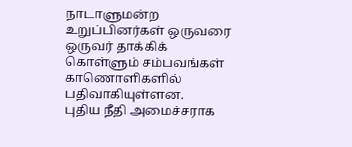நாடாளுமன்ற உறுப்பினர்கள் ஒருவரை ஒருவர் தாக்கிக் கொள்ளும் சம்பவங்கள் காணொளிகளில் பதிவாகியுள்ளன.
புதிய நீதி அமைச்சராக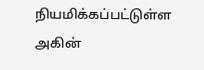நியமிக்கப்பட்டுள்ள அகின்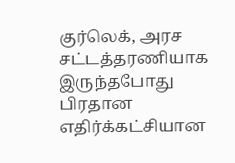குர்லெக், அரச சட்டத்தரணியாக இருந்தபோது பிரதான எதிர்க்கட்சியான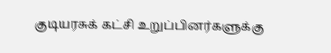குடியரசுக் கட்சி உறுப்பினர்களுக்கு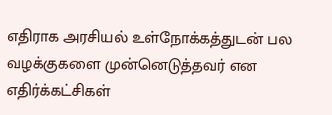எதிராக அரசியல் உள்நோக்கத்துடன் பல வழக்குகளை முன்னெடுத்தவர் என எதிர்க்கட்சிகள்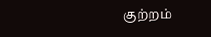குற்றம்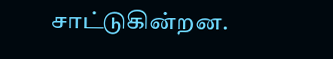சாட்டுகின்றன.